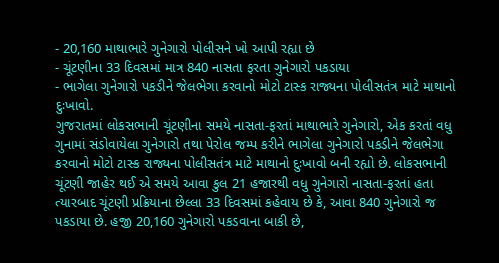- 20,160 માથાભારે ગુનેગારો પોલીસને ખો આપી રહ્યા છે
- ચૂંટણીના 33 દિવસમાં માત્ર 840 નાસતા ફરતા ગુનેગારો પકડાયા
- ભાગેલા ગુનેગારો પકડીને જેલભેગા કરવાનો મોટો ટાસ્ક રાજ્યના પોલીસતંત્ર માટે માથાનો દુઃખાવો.
ગુજરાતમાં લોકસભાની ચૂંટણીના સમયે નાસતા-ફરતાં માથાભારે ગુનેગારો, એક કરતાં વધુ ગુનામાં સંડોવાયેલા ગુનેગારો તથા પેરોલ જમ્પ કરીને ભાગેલા ગુનેગારો પકડીને જેલભેગા કરવાનો મોટો ટાસ્ક રાજ્યના પોલીસતંત્ર માટે માથાનો દુઃખાવો બની રહ્યો છે. લોકસભાની ચૂંટણી જાહેર થઈ એ સમયે આવા કુલ 21 હજારથી વધુ ગુનેગારો નાસતા-ફરતાં હતા ત્યારબાદ ચૂંટણી પ્રક્રિયાના છેલ્લા 33 દિવસમાં કહેવાય છે કે, આવા 840 ગુનેગારો જ પકડાયા છે. હજી 20,160 ગુનેગારો પકડવાના બાકી છે,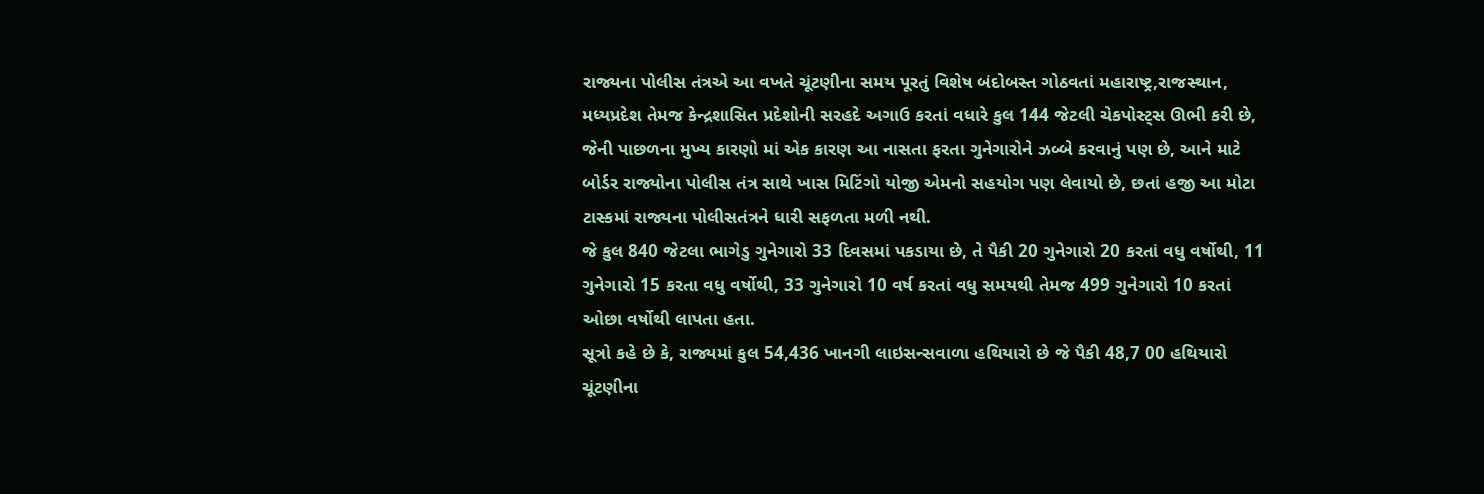રાજ્યના પોલીસ તંત્રએ આ વખતે ચૂંટણીના સમય પૂરતું વિશેષ બંદોબસ્ત ગોઠવતાં મહારાષ્ટ્ર,રાજસ્થાન, મધ્યપ્રદેશ તેમજ કેન્દ્રશાસિત પ્રદેશોની સરહદે અગાઉ કરતાં વધારે કુલ 144 જેટલી ચેકપોસ્ટ્સ ઊભી કરી છે, જેની પાછળના મુખ્ય કારણો માં એક કારણ આ નાસતા ફરતા ગુનેગારોને ઝબ્બે કરવાનું પણ છે, આને માટે બોર્ડર રાજ્યોના પોલીસ તંત્ર સાથે ખાસ મિટિંગો યોજી એમનો સહયોગ પણ લેવાયો છે, છતાં હજી આ મોટા ટાસ્કમાં રાજ્યના પોલીસતંત્રને ધારી સફળતા મળી નથી.
જે કુલ 840 જેટલા ભાગેડુ ગુનેગારો 33 દિવસમાં પકડાયા છે, તે પૈકી 20 ગુનેગારો 20 કરતાં વધુ વર્ષોથી, 11 ગુનેગારો 15 કરતા વધુ વર્ષોથી, 33 ગુનેગારો 10 વર્ષ કરતાં વધુ સમયથી તેમજ 499 ગુનેગારો 10 કરતાં ઓછા વર્ષોથી લાપતા હતા.
સૂત્રો કહે છે કે, રાજ્યમાં કુલ 54,436 ખાનગી લાઇસન્સવાળા હથિયારો છે જે પૈકી 48,7 00 હથિયારો ચૂંટણીના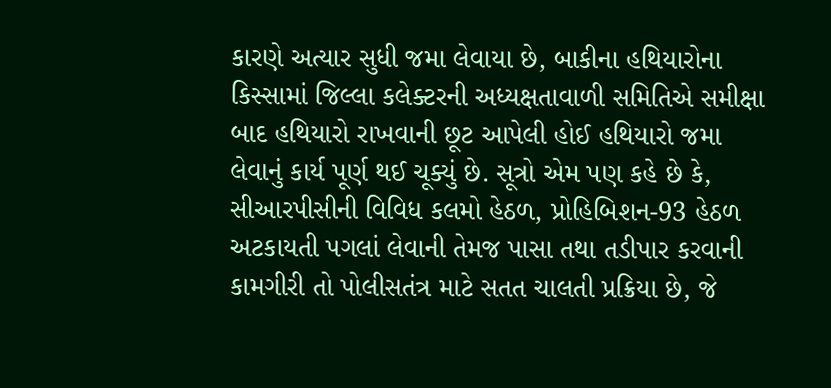કારણે અત્યાર સુધી જમા લેવાયા છે, બાકીના હથિયારોના કિસ્સામાં જિલ્લા કલેક્ટરની અધ્યક્ષતાવાળી સમિતિએ સમીક્ષા બાદ હથિયારો રાખવાની છૂટ આપેલી હોઈ હથિયારો જમા લેવાનું કાર્ય પૂર્ણ થઈ ચૂક્યું છે. સૂત્રો એમ પણ કહે છે કે, સીઆરપીસીની વિવિધ કલમો હેઠળ, પ્રોહિબિશન-93 હેઠળ અટકાયતી પગલાં લેવાની તેમજ પાસા તથા તડીપાર કરવાની કામગીરી તો પોલીસતંત્ર માટે સતત ચાલતી પ્રક્રિયા છે, જે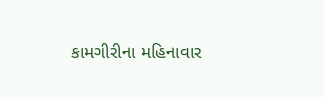કામગીરીના મહિનાવાર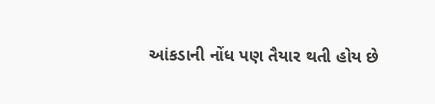આંકડાની નોંધ પણ તૈયાર થતી હોય છે